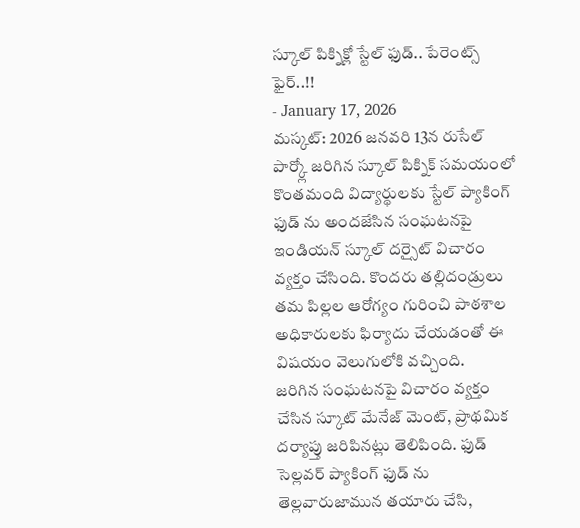స్కూల్ పిక్నిక్లో స్టేల్ ఫుడ్.. పేరెంట్స్ ఫైర్..!!
- January 17, 2026
మస్కట్: 2026 జనవరి 13న రుసేల్ పార్క్లో జరిగిన స్కూల్ పిక్నిక్ సమయంలో కొంతమంది విద్యార్థులకు స్టేల్ ప్యాకింగ్ ఫుడ్ ను అందజేసిన సంఘటనపై ఇండియన్ స్కూల్ దర్సైట్ విచారం వ్యక్తం చేసింది. కొందరు తల్లిదండ్రులు తమ పిల్లల ఆరోగ్యం గురించి పాఠశాల అధికారులకు ఫిర్యాదు చేయడంతో ఈ విషయం వెలుగులోకి వచ్చింది.
జరిగిన సంఘటనపై విచారం వ్యక్తం చేసిన స్కూట్ మేనేజ్ మెంట్, ప్రాథమిక దర్యాప్తు జరిపినట్లు తెలిపింది. ఫుడ్ సెల్లవర్ ప్యాకింగ్ ఫుడ్ ను తెల్లవారుజామున తయారు చేసి,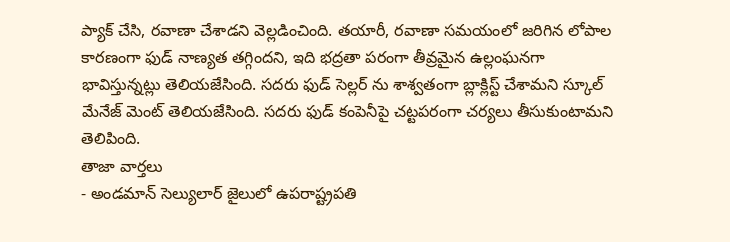ప్యాక్ చేసి, రవాణా చేశాడని వెల్లడించింది. తయారీ, రవాణా సమయంలో జరిగిన లోపాల కారణంగా ఫుడ్ నాణ్యత తగ్గిందని, ఇది భద్రతా పరంగా తీవ్రమైన ఉల్లంఘనగా భావిస్తున్నట్లు తెలియజేసింది. సదరు ఫుడ్ సెల్లర్ ను శాశ్వతంగా బ్లాక్లిస్ట్ చేశామని స్కూల్ మేనేజ్ మెంట్ తెలియజేసింది. సదరు ఫుడ్ కంపెనీపై చట్టపరంగా చర్యలు తీసుకుంటామని తెలిపింది.
తాజా వార్తలు
- అండమాన్ సెల్యులార్ జైలులో ఉపరాష్ట్రపతి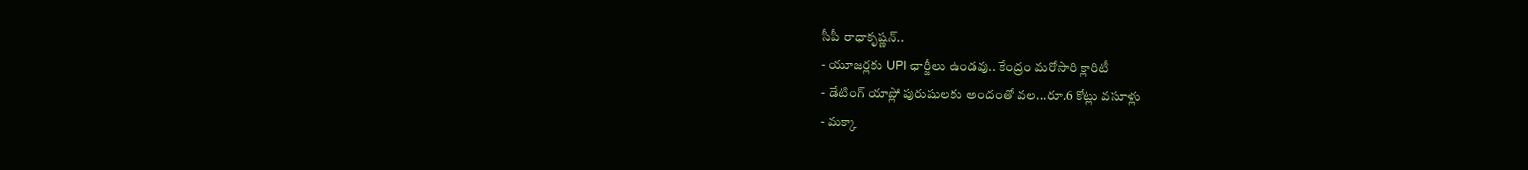సీపీ రాధాకృష్ణన్..
- యూజర్లకు UPI ఛార్జీలు ఉండవు.. కేంద్రం మరోసారి క్లారిటీ
- డేటింగ్ యాప్లో పురుషులకు అందంతో వల...రూ.6 కోట్లు వసూళ్లు
- మక్కా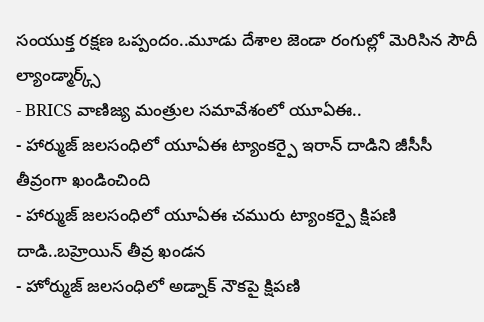సంయుక్త రక్షణ ఒప్పందం..మూడు దేశాల జెండా రంగుల్లో మెరిసిన సౌదీ ల్యాండ్మార్క్స్
- BRICS వాణిజ్య మంత్రుల సమావేశంలో యూఏఈ..
- హార్ముజ్ జలసంధిలో యూఏఈ ట్యాంకర్పై ఇరాన్ దాడిని జీసీసీ తీవ్రంగా ఖండించింది
- హార్ముజ్ జలసంధిలో యూఏఈ చమురు ట్యాంకర్పై క్షిపణి దాడి..బహ్రెయిన్ తీవ్ర ఖండన
- హోర్ముజ్ జలసంధిలో అడ్నాక్ నౌకపై క్షిపణి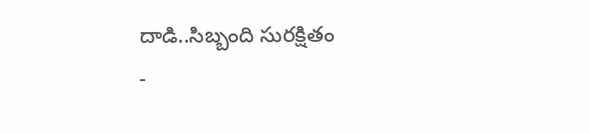దాడి..సిబ్బంది సురక్షితం
-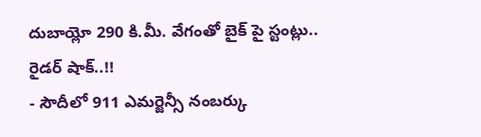దుబాయ్లో 290 కి.మీ. వేగంతో బైక్ పై స్టంట్లు.. రైడర్ షాక్..!!
- సౌదీలో 911 ఎమర్జెన్సీ నంబర్కు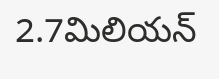2.7మిలియన్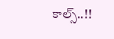కాల్స్..!!